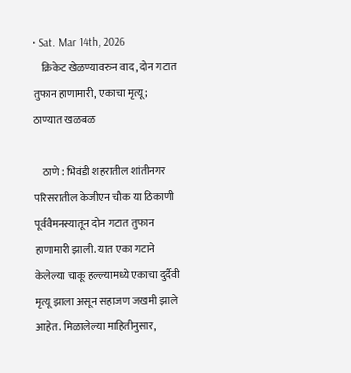• Sat. Mar 14th, 2026
    क्रिकेट खेळण्यावरुन वाद, दोन गटात तुफान हाणामारी, एकाचा मृत्यू; ठाण्यात खळबळ

    ठाणे : भिवंडी शहरातील शांतीनगर परिसरातील केजीएन चौक या ठिकाणी पूर्ववैमनस्यातून दोन गटात तुफान हाणामारी झाली. यात एका गटाने केलेल्या चाकू हल्ल्यामध्ये एकाचा दुर्दैवी मृत्यू झाला असून सहाजण जखमी झाले आहेत. मिळालेल्या माहितीनुसार,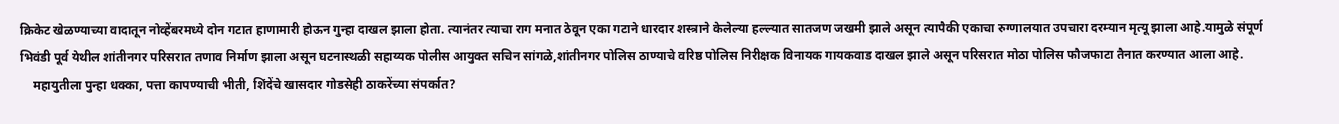क्रिकेट खेळण्याच्या वादातून नोव्हेंबरमध्ये दोन गटात हाणामारी होऊन गुन्हा दाखल झाला होता. त्यानंतर त्याचा राग मनात ठेवून एका गटाने धारदार शस्त्राने केलेल्या हल्ल्यात सातजण जखमी झाले असून त्यापैकी एकाचा रुग्णालयात उपचारा दरम्यान मृत्यू झाला आहे.यामुळे संपूर्ण भिवंडी पूर्व येथील शांतीनगर परिसरात तणाव निर्माण झाला असून घटनास्थळी सहाय्यक पोलीस आयुक्त सचिन सांगळे,शांतीनगर पोलिस ठाण्याचे वरिष्ठ पोलिस निरीक्षक विनायक गायकवाड दाखल झाले असून परिसरात मोठा पोलिस फौजफाटा तैनात करण्यात आला आहे.
    महायुतीला पुन्हा धक्का, पत्ता कापण्याची भीती, शिंदेंचे खासदार गोडसेही ठाकरेंच्या संपर्कात?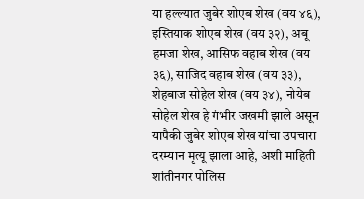या हल्ल्यात जुबेर शोएब शेख (वय ४६), इस्तियाक शोएब शेख (वय ३२), अबू हमजा शेख, आसिफ वहाब शेख (वय ३६), साजिद वहाब शेख (वय ३३), शेहबाज सोहेल शेख (वय ३४), नोयेब सोहेल शेख हे गंभीर जखमी झाले असून यापैकी जुबेर शोएब शेख यांचा उपचारा दरम्यान मृत्यू झाला आहे, अशी माहिती शांतीनगर पोलिस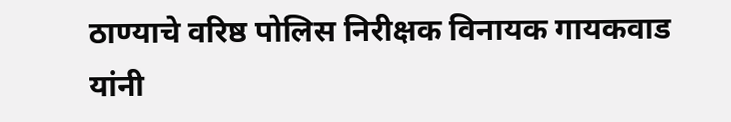ठाण्याचे वरिष्ठ पोलिस निरीक्षक विनायक गायकवाड यांनी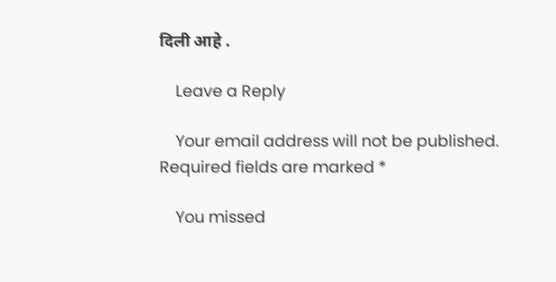दिली आहे .

    Leave a Reply

    Your email address will not be published. Required fields are marked *

    You missed